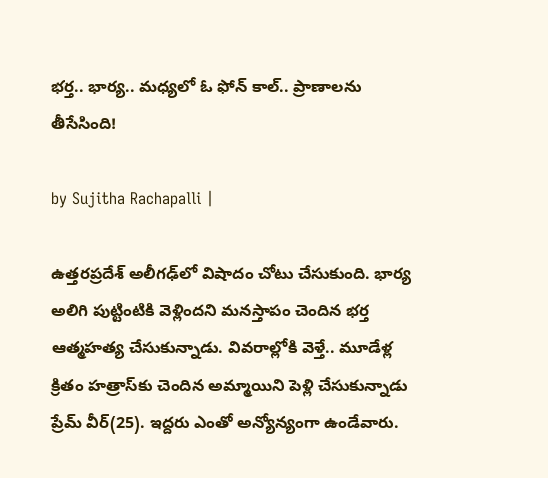భర్త.. భార్య.. మధ్యలో ఓ ఫోన్ కాల్.. ప్రాణాలను తీసేసింది!

by Sujitha Rachapalli |

ఉత్తరప్రదేశ్ అలీగఢ్‌లో విషాదం చోటు చేసుకుంది. భార్య అలిగి పుట్టింటికి వెళ్లిందని మనస్తాపం చెందిన భర్త ఆత్మహత్య చేసుకున్నాడు. వివరాల్లోకి వెళ్తే.. మూడేళ్ల క్రితం హత్రాస్‌కు చెందిన అమ్మాయిని పెళ్లి చేసుకున్నాడు ప్రేమ్ వీర్(25). ఇద్దరు ఎంతో అన్యోన్యంగా ఉండేవారు.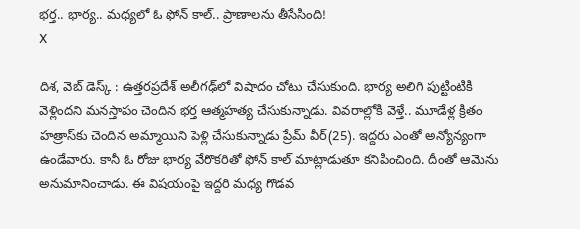భర్త.. భార్య.. మధ్యలో ఓ ఫోన్ కాల్.. ప్రాణాలను తీసేసింది!
X

దిశ, వెబ్ డెస్క్ : ఉత్తరప్రదేశ్ అలీగఢ్‌లో విషాదం చోటు చేసుకుంది. భార్య అలిగి పుట్టింటికి వెళ్లిందని మనస్తాపం చెందిన భర్త ఆత్మహత్య చేసుకున్నాడు. వివరాల్లోకి వెళ్తే.. మూడేళ్ల క్రితం హత్రాస్‌కు చెందిన అమ్మాయిని పెళ్లి చేసుకున్నాడు ప్రేమ్ వీర్(25). ఇద్దరు ఎంతో అన్యోన్యంగా ఉండేవారు. కానీ ఓ రోజు భార్య వేరొకరితో ఫోన్ కాల్ మాట్లాడుతూ కనిపించింది. దీంతో ఆమెను అనుమానించాడు. ఈ విషయంపై ఇద్దరి మధ్య గొడవ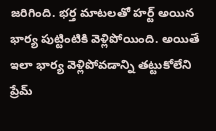జరిగింది. భర్త మాటలతో హర్ట్ అయిన భార్య పుట్టింటికి వెళ్లిపోయింది. అయితే ఇలా భార్య వెళ్లిపోవడాన్ని తట్టుకోలేని ప్రేమ్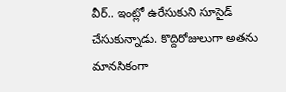వీర్.. ఇంట్లో ఉరేసుకుని సూసైడ్ చేసుకున్నాడు. కొద్దిరోజులుగా అతను మానసికంగా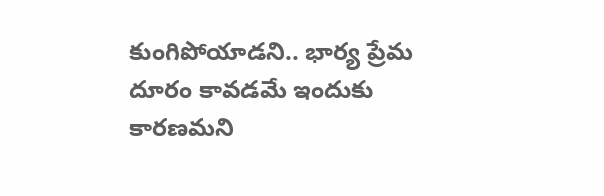కుంగిపోయాడని.. భార్య ప్రేమ దూరం కావడమే ఇందుకు కారణమని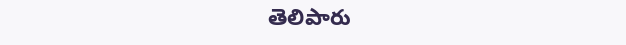తెలిపారు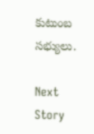కుటుంబ సభ్యులు.

Next Story